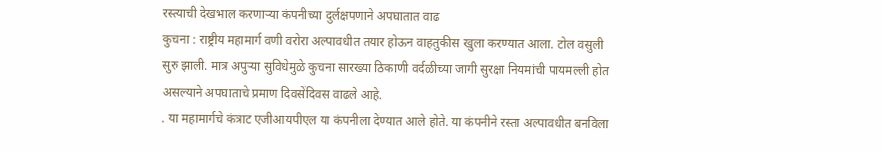रस्त्याची देखभाल करणाऱ्या कंपनीच्या दुर्लक्षपणाने अपघातात वाढ
कुचना : राष्ट्रीय महामार्ग वणी वरोरा अल्पावधीत तयार होऊन वाहतुकीस खुला करण्यात आला. टोल वसुली सुरु झाली. मात्र अपुऱ्या सुविधेमुळे कुचना सारख्या ठिकाणी वर्दळीच्या जागी सुरक्षा नियमांची पायमल्ली होत असल्याने अपघाताचे प्रमाण दिवसेंदिवस वाढले आहे.
. या महामार्गचे कंत्राट एजीआयपीएल या कंपनीला देण्यात आले होते. या कंपनीने रस्ता अल्पावधीत बनविला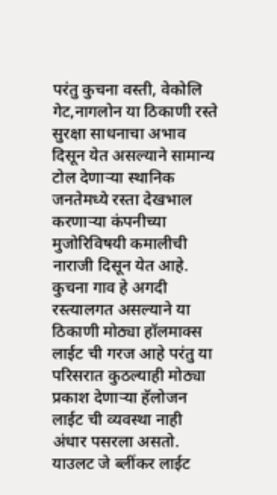परंतु कुचना वस्ती, वेकोलि गेट,नागलोन या ठिकाणी रस्ते सुरक्षा साधनाचा अभाव दिसून येत असल्याने सामान्य टोल देणाऱ्या स्थानिक जनतेमध्ये रस्ता देखभाल करणाऱ्या कंपनीच्या मुजोरिविषयी कमालीची नाराजी दिसून येत आहे. कुचना गाव हे अगदी रस्त्यालगत असल्याने या ठिकाणी मोठ्या हॉलमाक्स लाईट ची गरज आहे परंतु या परिसरात कुठल्याही मोठ्या प्रकाश देणाऱ्या हॅलोजन लाईट ची व्यवस्था नाही अंधार पसरला असतो. याउलट जे ब्लींकर लाईट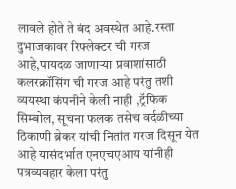लावले होते ते बंद अवस्थेत आहे.रस्ता दुभाजकावर रिफ्लेक्टर ची गरज आहे,पायदळ जाणाऱ्या प्रवाशांसाठी कलरक्रॉसिंग ची गरज आहे परंतु तशी व्ययस्था कंपनीने केली नाही ,ट्रॅफिक सिम्बोल, सूचना फलक तसेच वर्दळीच्या ठिकाणी ब्रेकर यांची नितांत गरज दिसून येत आहे यासंदर्भात एनएचएआय यांनीही पत्रव्यवहार केला परंतु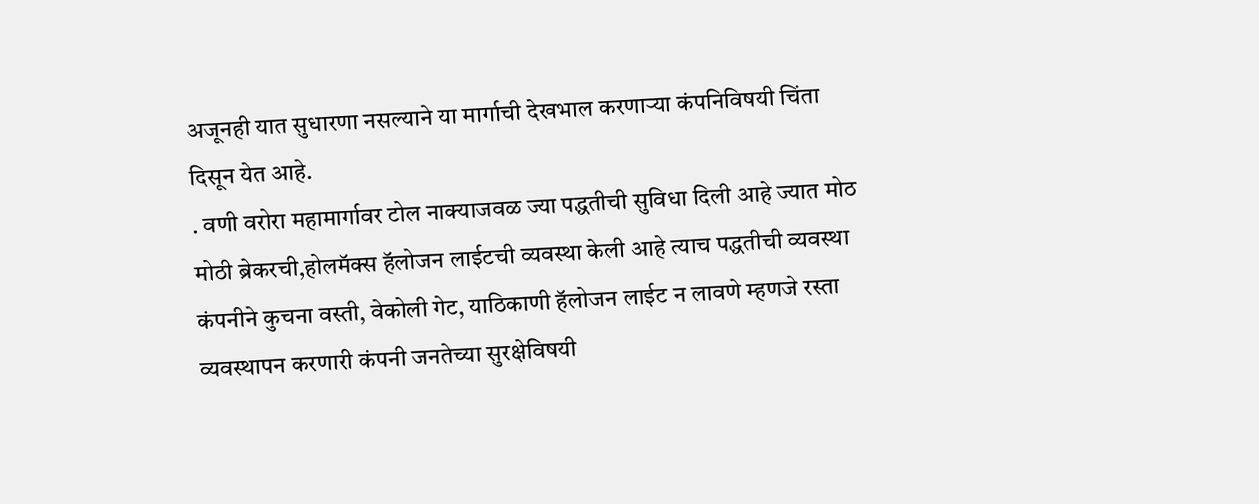अजूनही यात सुधारणा नसल्याने या मार्गाची देखभाल करणाऱ्या कंपनिविषयी चिंता दिसून येत आहे.
. वणी वरोरा महामार्गावर टोल नाक्याजवळ ज्या पद्धतीची सुविधा दिली आहे ज्यात मोठ मोठी ब्रेकरची,होलमॅक्स हॅलोजन लाईटची व्यवस्था केली आहे त्याच पद्धतीची व्यवस्था कंपनीने कुचना वस्ती, वेकोली गेट, याठिकाणी हॅलोजन लाईट न लावणे म्हणजे रस्ता व्यवस्थापन करणारी कंपनी जनतेच्या सुरक्षेविषयी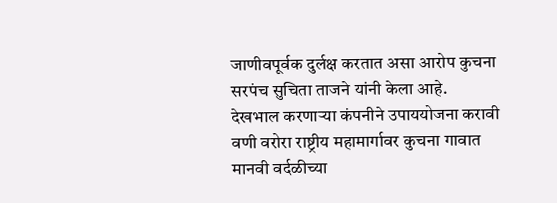जाणीवपूर्वक दुर्लक्ष करतात असा आरोप कुचना सरपंच सुचिता ताजने यांनी केला आहे.
देखभाल करणाऱ्या कंपनीने उपाययोजना करावी वणी वरोरा राष्ट्रीय महामार्गावर कुचना गावात मानवी वर्दळीच्या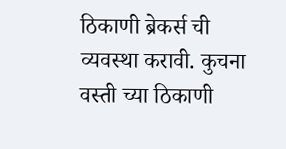ठिकाणी ब्रेकर्स ची व्यवस्था करावी. कुचना वस्ती च्या ठिकाणी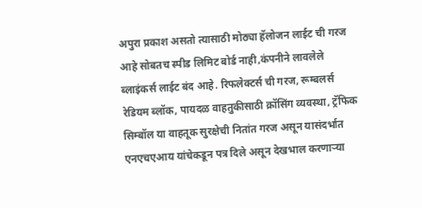अपुरा प्रकाश असतो त्यासाठी मोठ्या हॅलोजन लाईट ची गरज आहे सोबतच स्पीड लिमिट बोर्ड नाही,कंपनीने लावलेले ब्लाइंकर्स लाईट बंद आहे. रिफलेक्टर्स ची गरज, रूम्बलर्स रेडियम ब्लॉक, पायदळ वाहतुकीसाठी क्रॉसिंग व्यवस्था, ट्रॅफिक सिम्बॉल या वाहतूक सुरक्षेची नितांत गरज असून यासंदर्भात एनएचएआय यांचेकडून पत्र दिले असून देखभाल करणाऱ्या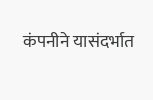कंपनीने यासंदर्भात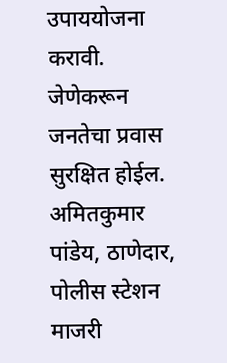उपाययोजना करावी. जेणेकरून जनतेचा प्रवास सुरक्षित होईल. अमितकुमार पांडेय, ठाणेदार, पोलीस स्टेशन माजरी